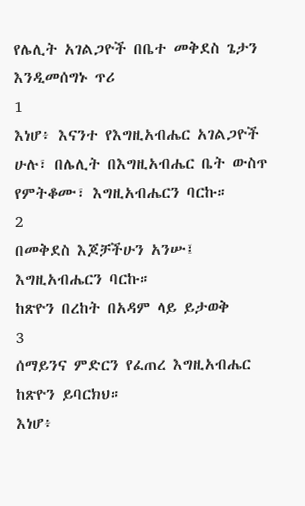የሌሊት አገልጋዮች በቤተ መቅደስ ጌታን እንዲመሰግኑ ጥሪ
1
እነሆ፥ እናንተ የእግዚአብሔር አገልጋዮች ሁሉ፣ በሌሊት በእግዚአብሔር ቤት ውስጥ የምትቆሙ፣ እግዚአብሔርን ባርኩ።
2
በመቅደስ እጆቻችሁን አንሡ፤ እግዚአብሔርን ባርኩ።
ከጽዮን በረከት በአዳም ላይ ይታወቅ
3
ሰማይንና ምድርን የፈጠረ እግዚአብሔር ከጽዮን ይባርክህ።
እነሆ፥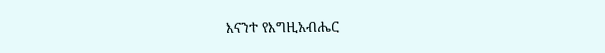እናንተ የእግዚአብሔር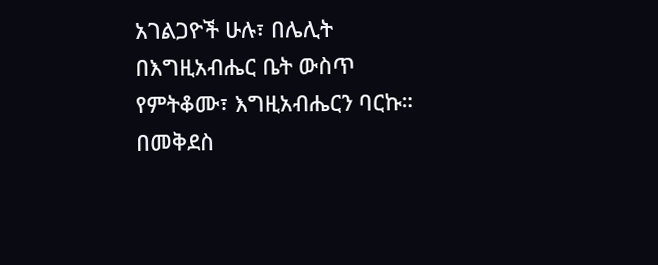አገልጋዮች ሁሉ፣ በሌሊት በእግዚአብሔር ቤት ውስጥ የምትቆሙ፣ እግዚአብሔርን ባርኩ።
በመቅደስ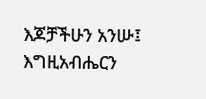እጆቻችሁን አንሡ፤ እግዚአብሔርን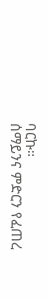ባርኩ።
ሰማይንና ምድርን የፈጠረ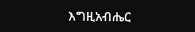እግዚአብሔር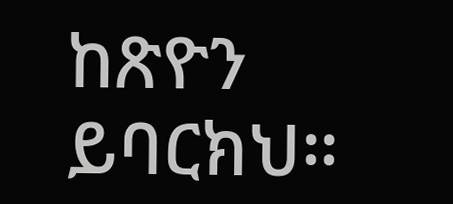ከጽዮን ይባርክህ።